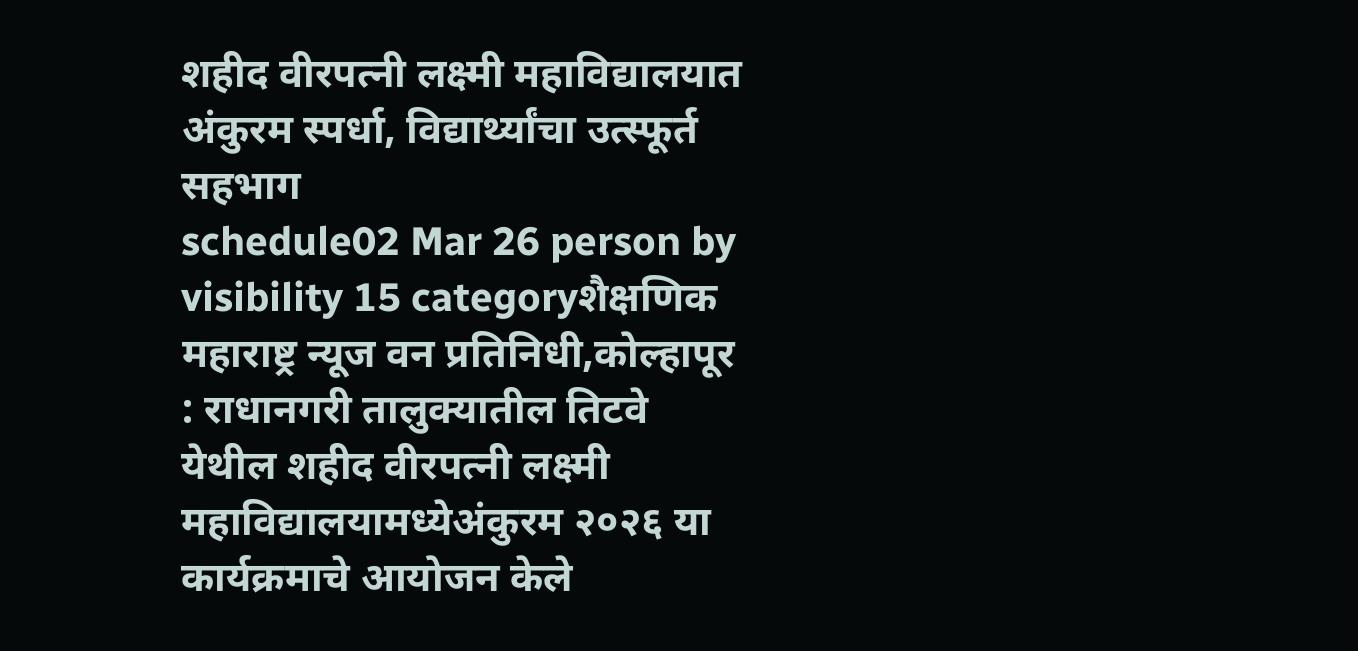शहीद वीरपत्नी लक्ष्मी महाविद्यालयात अंकुरम स्पर्धा, विद्यार्थ्यांचा उत्स्फूर्त सहभाग
schedule02 Mar 26 person by visibility 15 categoryशैक्षणिक
महाराष्ट्र न्यूज वन प्रतिनिधी,कोल्हापूर : राधानगरी तालुक्यातील तिटवे येथील शहीद वीरपत्नी लक्ष्मी महाविद्यालयामध्येअंकुरम २०२६ या कार्यक्रमाचे आयोजन केले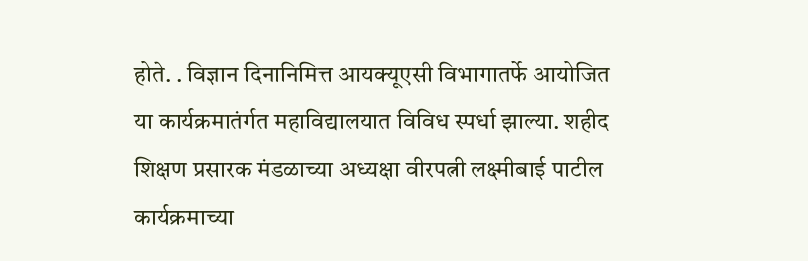होते. . विज्ञान दिनानिमित्त आयक्यूएसी विभागातर्फे आयोजित या कार्यक्रमातंर्गत महाविद्यालयात विविध स्पर्धा झाल्या. शहीद शिक्षण प्रसारक मंडळाच्या अध्यक्षा वीरपत्नी लक्ष्मीबाई पाटील कार्यक्रमाच्या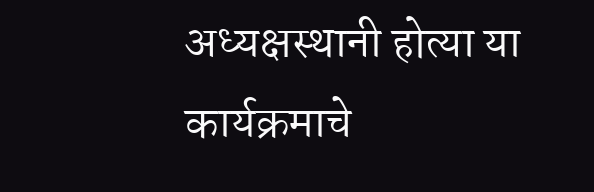अध्यक्षस्थानी होत्या या कार्यक्रमाचे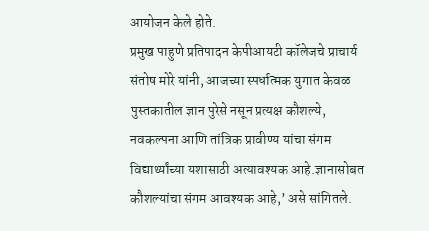आयोजन केले होते.
प्रमुख पाहुणे प्रतिपादन केपीआयटी कॉलेजचे प्राचार्य संतोष मोरे यांनी, आजच्या स्पर्धात्मक युगात केवळ पुस्तकातील ज्ञान पुरेसे नसून प्रत्यक्ष कौशल्ये, नवकल्पना आणि तांत्रिक प्रावीण्य यांचा संगम विद्यार्थ्यांच्या यशासाठी अत्यावश्यक आहे.ज्ञानासोबत कौशल्यांचा संगम आवश्यक आहे,’ असे सांगितले.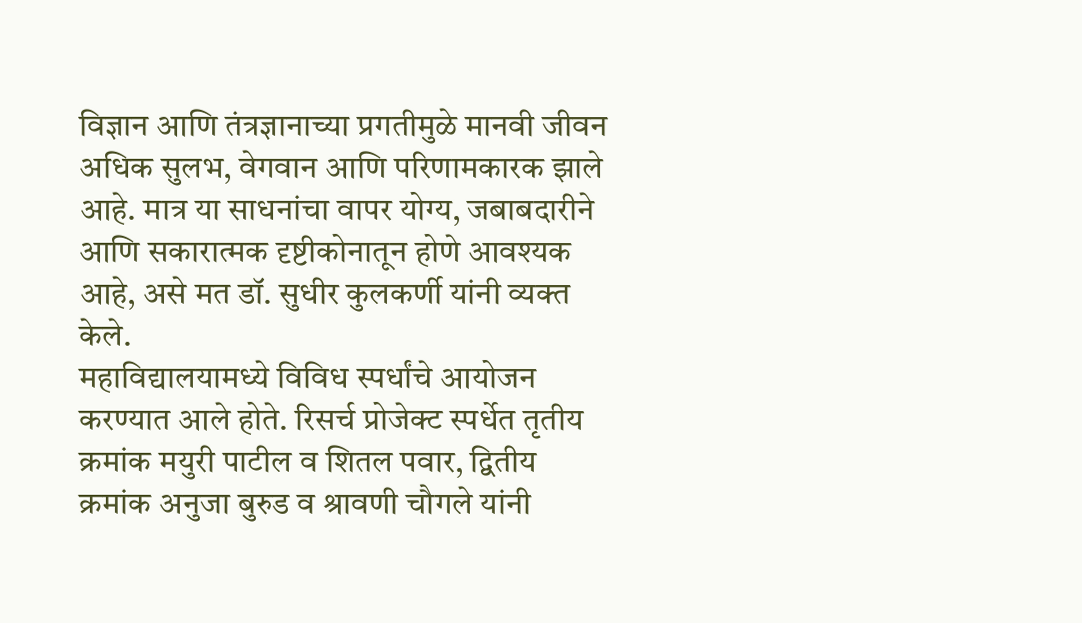विज्ञान आणि तंत्रज्ञानाच्या प्रगतीमुळे मानवी जीवन अधिक सुलभ, वेगवान आणि परिणामकारक झाले आहे. मात्र या साधनांचा वापर योग्य, जबाबदारीने आणि सकारात्मक दृष्टीकोनातून होणे आवश्यक आहे, असे मत डॉ. सुधीर कुलकर्णी यांनी व्यक्त केले.
महाविद्यालयामध्ये विविध स्पर्धांचे आयोजन करण्यात आले होते. रिसर्च प्रोजेक्ट स्पर्धेत तृतीय क्रमांक मयुरी पाटील व शितल पवार, द्वितीय क्रमांक अनुजा बुरुड व श्रावणी चौगले यांनी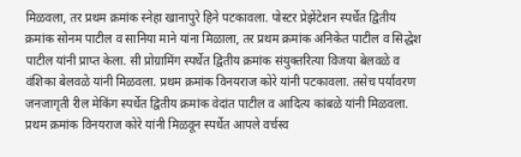मिळवला, तर प्रथम क्रमांक स्नेहा खानापुरे हिने पटकावला. पोस्टर प्रेझेंटेशन स्पर्धेत द्वितीय क्रमांक सोनम पाटील व सानिया माने यांना मिळाला, तर प्रथम क्रमांक अनिकेत पाटील व सिद्धेश पाटील यांनी प्राप्त केला. सी प्रोग्रामिंग स्पर्धेत द्वितीय क्रमांक संयुक्तरित्या विजया बेलवळे व वंशिका बेलवळे यांनी मिळवला. प्रथम क्रमांक विनयराज कोरे यांनी पटकावला. तसेच पर्यावरण जनजागृती रील मेकिंग स्पर्धेत द्वितीय क्रमांक वेदांत पाटील व आदित्य कांबळे यांनी मिळवला. प्रथम क्रमांक विनयराज कोरे यांनी मिळवून स्पर्धेत आपले वर्चस्व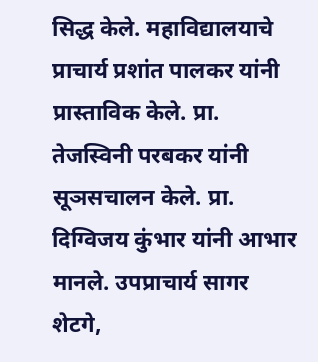सिद्ध केले. महाविद्यालयाचे प्राचार्य प्रशांत पालकर यांनी प्रास्ताविक केले. प्रा. तेजस्विनी परबकर यांनी सूञसचालन केले. प्रा. दिग्विजय कुंभार यांनी आभार मानले. उपप्राचार्य सागर शेटगे,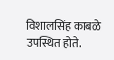विशालसिंह काबळे उपस्थित होते.